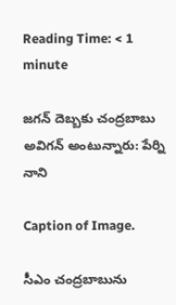Reading Time: < 1 minute

జగన్ దెబ్బకు చంద్రబాబు అవిగన్ అంటున్నారు: పేర్ని నాని

Caption of Image.

సీఎం చంద్రబాబును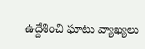ఉద్దేశించి ఘాటు వ్యాఖ్యలు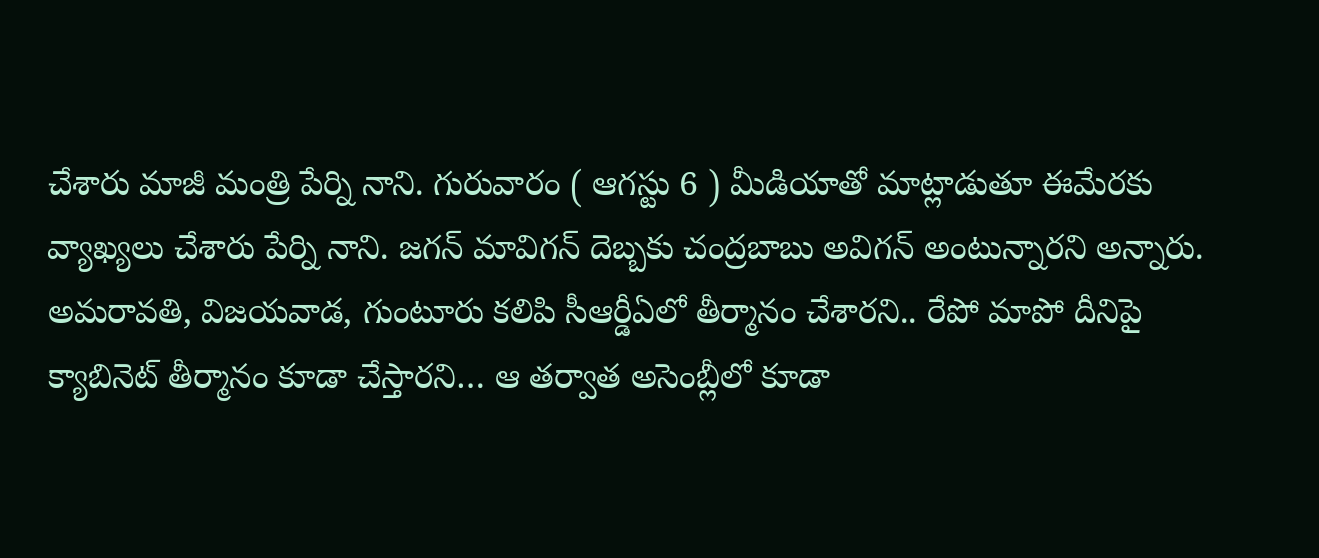చేశారు మాజీ మంత్రి పేర్ని నాని. గురువారం ( ఆగస్టు 6 ) మీడియాతో మాట్లాడుతూ ఈమేరకు వ్యాఖ్యలు చేశారు పేర్ని నాని. జగన్ మావిగన్ దెబ్బకు చంద్రబాబు అవిగన్ అంటున్నారని అన్నారు. అమరావతి, విజయవాడ, గుంటూరు కలిపి సీఆర్డీఏలో తీర్మానం చేశారని.. రేపో మాపో దీనిపై క్యాబినెట్ తీర్మానం కూడా చేస్తారని… ఆ తర్వాత అసెంబ్లీలో కూడా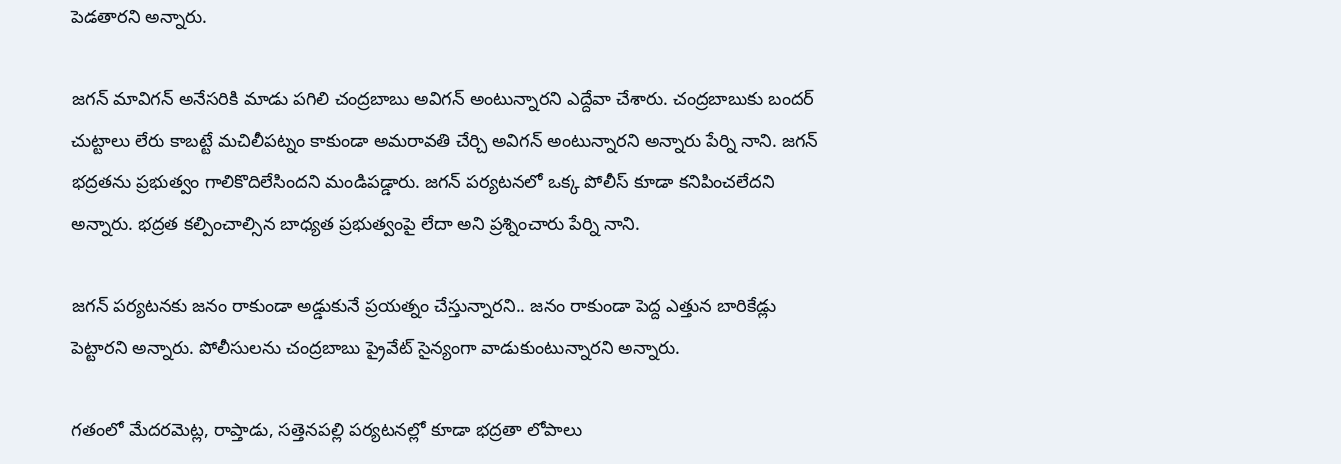పెడతారని అన్నారు.

జగన్ మావిగన్ అనేసరికి మాడు పగిలి చంద్రబాబు అవిగన్ అంటున్నారని ఎద్దేవా చేశారు. చంద్రబాబుకు బందర్ చుట్టాలు లేరు కాబట్టే మచిలీపట్నం కాకుండా అమరావతి చేర్చి అవిగన్ అంటున్నారని అన్నారు పేర్ని నాని. జగన్ భద్రతను ప్రభుత్వం గాలికొదిలేసిందని మండిపడ్డారు. జగన్ పర్యటనలో ఒక్క పోలీస్ కూడా కనిపించలేదని అన్నారు. భద్రత కల్పించాల్సిన బాధ్యత ప్రభుత్వంపై లేదా అని ప్రశ్నించారు పేర్ని నాని.

జగన్ పర్యటనకు జనం రాకుండా అడ్డుకునే ప్రయత్నం చేస్తున్నారని.. జనం రాకుండా పెద్ద ఎత్తున బారికేడ్లు పెట్టారని అన్నారు. పోలీసులను చంద్రబాబు ప్రైవేట్ సైన్యంగా వాడుకుంటున్నారని అన్నారు.

గతంలో మేదరమెట్ల, రాప్తాడు, సత్తెనపల్లి పర్యటనల్లో కూడా భద్రతా లోపాలు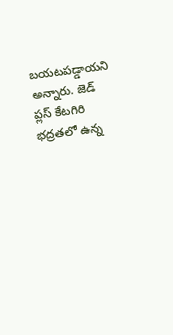బయటపడ్డాయని అన్నారు. జెడ్ ప్లస్ కేటగిరి భద్రతలో ఉన్న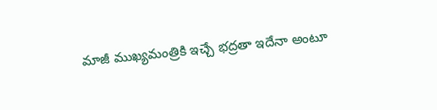మాజీ ముఖ్యమంత్రికి ఇచ్చే భద్రతా ఇదేనా అంటూ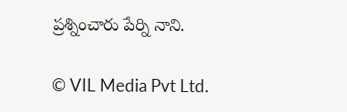ప్రశ్నించారు పేర్ని నాని.

© VIL Media Pvt Ltd.